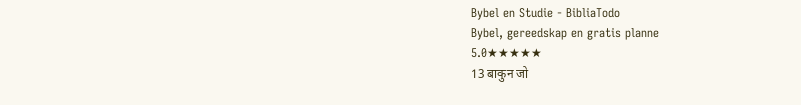Bybel en Studie - BibliaTodo
Bybel, gereedskap en gratis planne
5.0★★★★★
13 बाकुन जो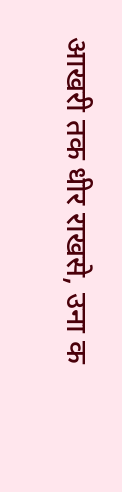आखरी तक धीर राखसे, उना क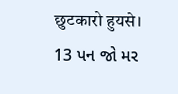छुटकारो हुयसे।
13 પન જો મર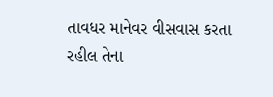તાવધર માનેવર વીસવાસ કરતા રહીલ તેના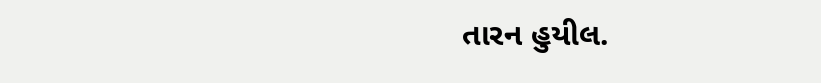તારન હુયીલ.